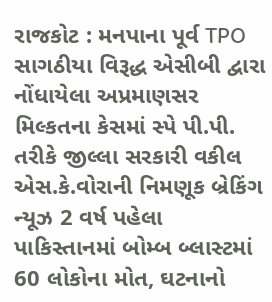રાજકોટ : મનપાના પૂર્વ TPO સાગઠીયા વિરૂદ્ધ એસીબી દ્વારા નોંધાયેલા અપ્રમાણસર મિલ્કતના કેસમાં સ્પે પી.પી. તરીકે જીલ્લા સરકારી વકીલ એસ.કે.વોરાની નિમણૂક બ્રેકિંગ ન્યૂઝ 2 વર્ષ પહેલા
પાકિસ્તાનમાં બોમ્બ બ્લાસ્ટમાં 60 લોકોના મોત, ઘટનાનો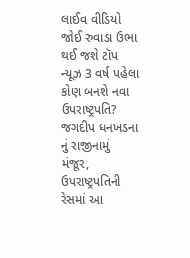લાઈવ વીડિયો જોઈ રુવાડા ઉભા થઈ જશે ટૉપ ન્યૂઝ 3 વર્ષ પહેલા
કોણ બનશે નવા ઉપરાષ્ટ્રપતિ? જગદીપ ધનખડના નું રાજીનામું મંજૂર, ઉપરાષ્ટ્રપતિની રેસમાં આ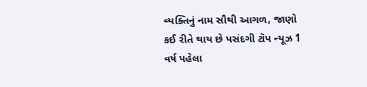વ્યક્તિનું નામ સૌથી આગળ, જાણો કઈ રીતે થાય છે પસંદગી ટૉપ ન્યૂઝ 1 વર્ષ પહેલા